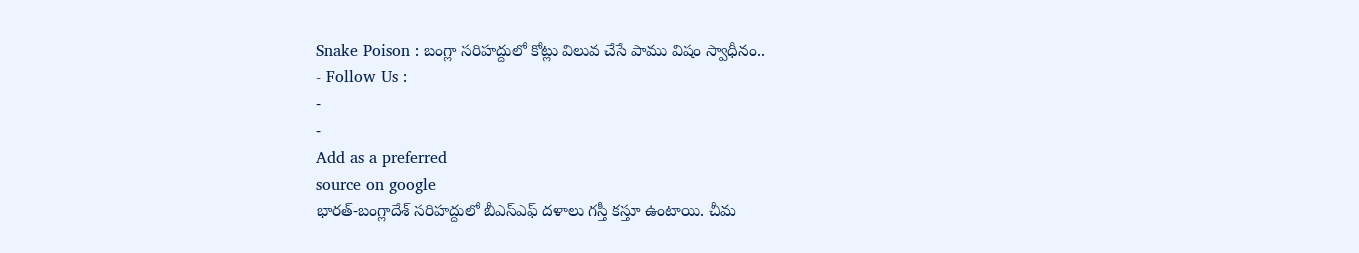Snake Poison : బంగ్లా సరిహద్దులో కోట్లు విలువ చేసే పాము విషం స్వాధీనం..
- Follow Us :
-
-
Add as a preferred
source on google
భారత్-బంగ్లాదేశ్ సరిహద్దులో బీఎస్ఎఫ్ దళాలు గస్తీ కస్తూ ఉంటాయి. చీమ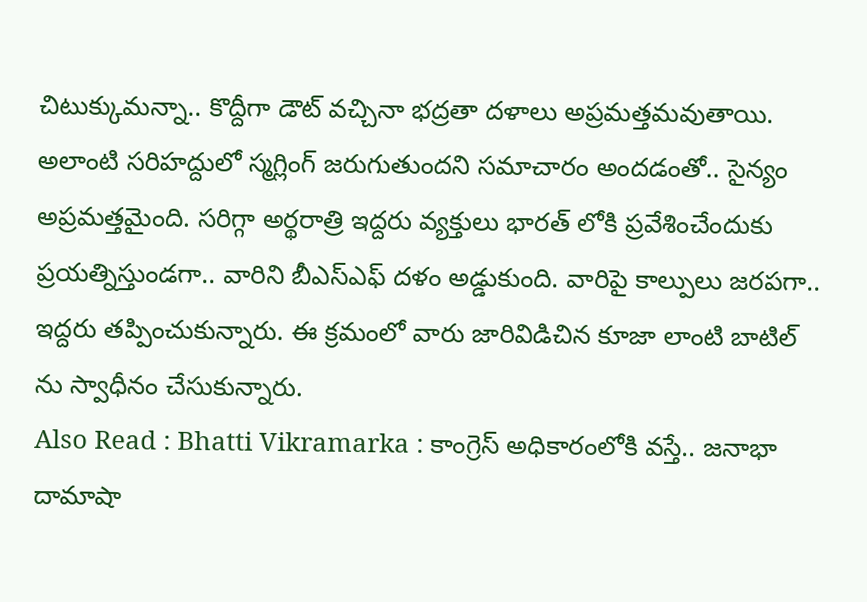చిటుక్కుమన్నా.. కొద్దీగా డౌట్ వచ్చినా భద్రతా దళాలు అప్రమత్తమవుతాయి. అలాంటి సరిహద్దులో స్మగ్లింగ్ జరుగుతుందని సమాచారం అందడంతో.. సైన్యం అప్రమత్తమైంది. సరిగ్గా అర్థరాత్రి ఇద్దరు వ్యక్తులు భారత్ లోకి ప్రవేశించేందుకు ప్రయత్నిస్తుండగా.. వారిని బీఎస్ఎఫ్ దళం అడ్డుకుంది. వారిపై కాల్పులు జరపగా.. ఇద్దరు తప్పించుకున్నారు. ఈ క్రమంలో వారు జారివిడిచిన కూజా లాంటి బాటిల్ ను స్వాధీనం చేసుకున్నారు.
Also Read : Bhatti Vikramarka : కాంగ్రెస్ అధికారంలోకి వస్తే.. జనాభా దామాషా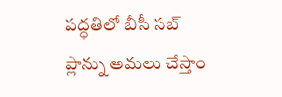పద్ధతిలో బీసీ సబ్ ప్లాన్ను అమలు చేస్తాం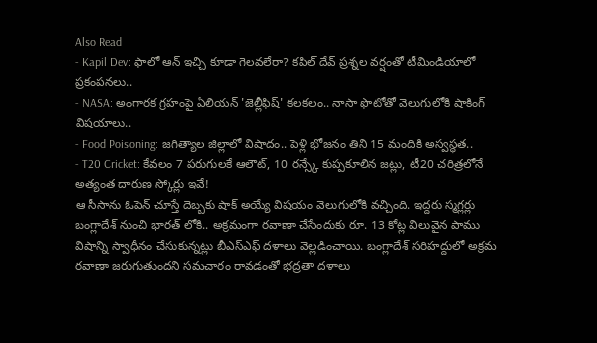Also Read
- Kapil Dev: ఫాలో ఆన్ ఇచ్చి కూడా గెలవలేరా? కపిల్ దేవ్ ప్రశ్నల వర్షంతో టీమిండియాలో ప్రకంపనలు..
- NASA: అంగారక గ్రహంపై ఏలియన్ 'జెల్లీఫిష్' కలకలం.. నాసా ఫొటోతో వెలుగులోకి షాకింగ్ విషయాలు..
- Food Poisoning: జగిత్యాల జిల్లాలో విషాదం.. పెళ్లి భోజనం తిని 15 మందికి అస్వస్థత..
- T20 Cricket: కేవలం 7 పరుగులకే ఆలౌట్, 10 రన్స్కే కుప్పకూలిన జట్లు, టీ20 చరిత్రలోనే అత్యంత దారుణ స్కోర్లు ఇవే!
ఆ సీసాను ఓపెన్ చూస్తే దెబ్బకు షాక్ అయ్యే విషయం వెలుగులోకి వచ్చింది. ఇద్దరు స్మగ్లర్లు బంగ్లాదేశ్ నుంచి భారత్ లోకి.. అక్రమంగా రవాణా చేసేందుకు రూ. 13 కోట్ల విలువైన పాము విషాన్ని స్వాధీనం చేసుకున్నట్లు బీఎస్ఎఫ్ దళాలు వెల్లడించాయి. బంగ్లాదేశ్ సరిహద్దులో అక్రమ రవాణా జరుగుతుందని సమచారం రావడంతో భద్రతా దళాలు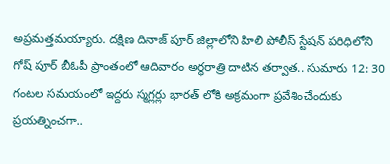అప్రమత్తమయ్యారు. దక్షిణ దినాజ్ పూర్ జిల్లాలోని హిలి పోలీస్ స్టేషన్ పరిధిలోని గోష్ పూర్ బీఓపీ ప్రాంతంలో ఆదివారం అర్థరాత్రి దాటిన తర్వాత.. సుమారు 12: 30 గంటల సమయంలో ఇద్దరు స్మగ్లర్లు భారత్ లోకి అక్రమంగా ప్రవేశించేందుకు ప్రయత్నించగా..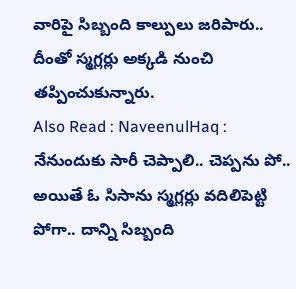వారిపై సిబ్బంది కాల్పులు జరిపారు.. దీంతో స్మగ్లర్లు అక్కడి నుంచి తప్పించుకున్నారు.
Also Read : NaveenulHaq : నేనుందుకు సారీ చెప్పాలి.. చెప్పను పో..
అయితే ఓ సిసాను స్మగ్లర్లు వదిలిపెట్టి పోగా.. దాన్ని సిబ్బంది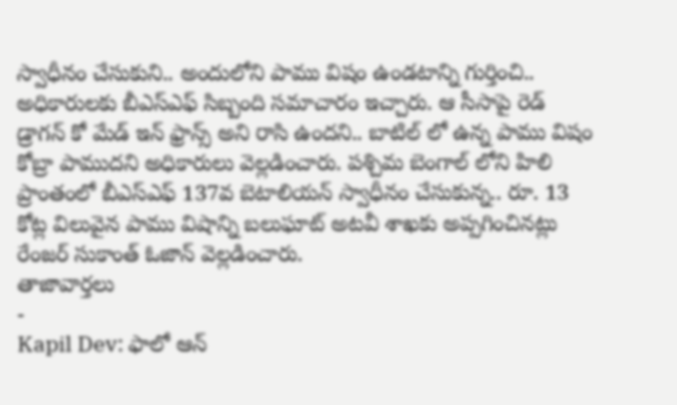స్వాధీనం చేసుకుని.. అందులోని పాము విషం ఉండటాన్ని గుర్తించి.. అధికారులకు బీఎస్ఎఫ్ సిబ్బంది సమాచారం ఇచ్చారు. ఆ సీసాపై రెడ్ డ్రాగన్ కో మేడ్ ఇన్ ఫ్రాన్స్ అని రాసి ఉందని.. బాటిల్ లో ఉన్న పాము విషం కోబ్రా పాముదని అధికారులు వెల్లడించారు. పశ్చిమ బెంగాల్ లోని హిలి ప్రాంతంలో బీఎస్ఎఫ్ 137వ బెటాలియన్ స్వాధీనం చేసుకున్న.. రూ. 13 కోట్ల విలువైన పాము విషాన్ని బలుఘాట్ అటవీ శాఖకు అప్పగించినట్లు రేంజర్ సుకాంత్ ఓజాన్ వెల్లడించారు.
తాజావార్తలు
-
Kapil Dev: ఫాలో ఆన్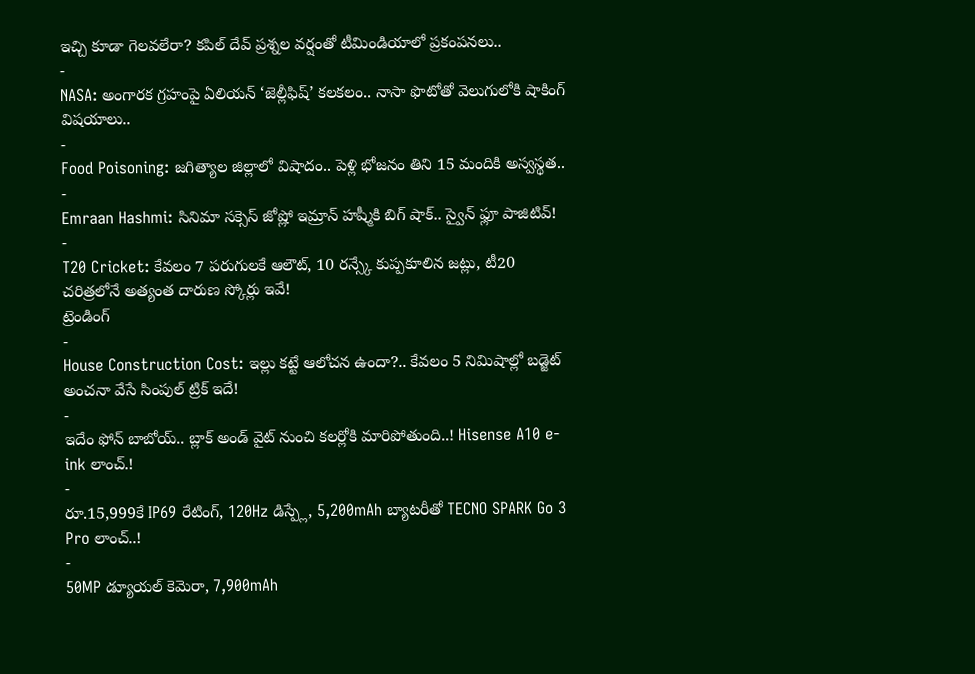ఇచ్చి కూడా గెలవలేరా? కపిల్ దేవ్ ప్రశ్నల వర్షంతో టీమిండియాలో ప్రకంపనలు..
-
NASA: అంగారక గ్రహంపై ఏలియన్ ‘జెల్లీఫిష్’ కలకలం.. నాసా ఫొటోతో వెలుగులోకి షాకింగ్ విషయాలు..
-
Food Poisoning: జగిత్యాల జిల్లాలో విషాదం.. పెళ్లి భోజనం తిని 15 మందికి అస్వస్థత..
-
Emraan Hashmi: సినిమా సక్సెస్ జోష్లో ఇమ్రాన్ హష్మీకి బిగ్ షాక్.. స్వైన్ ఫ్లూ పాజిటివ్!
-
T20 Cricket: కేవలం 7 పరుగులకే ఆలౌట్, 10 రన్స్కే కుప్పకూలిన జట్లు, టీ20 చరిత్రలోనే అత్యంత దారుణ స్కోర్లు ఇవే!
ట్రెండింగ్
-
House Construction Cost: ఇల్లు కట్టే ఆలోచన ఉందా?.. కేవలం 5 నిమిషాల్లో బడ్జెట్ అంచనా వేసే సింపుల్ ట్రిక్ ఇదే!
-
ఇదేం ఫోన్ బాబోయ్.. బ్లాక్ అండ్ వైట్ నుంచి కలర్లోకి మారిపోతుంది..! Hisense A10 e-ink లాంచ్.!
-
రూ.15,999కే IP69 రేటింగ్, 120Hz డిస్ప్లే, 5,200mAh బ్యాటరీతో TECNO SPARK Go 3 Pro లాంచ్..!
-
50MP డ్యూయల్ కెమెరా, 7,900mAh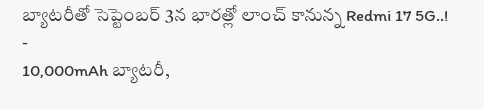బ్యాటరీతో సెప్టెంబర్ 3న భారత్లో లాంచ్ కానున్న Redmi 17 5G..!
-
10,000mAh బ్యాటరీ,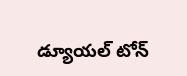డ్యూయల్ టోన్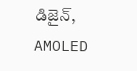డిజైన్, AMOLED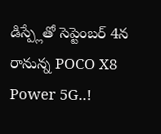డిస్ప్లేతో సెప్టెంబర్ 4న రానున్న POCO X8 Power 5G..!